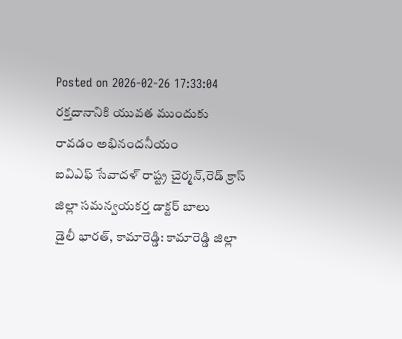Posted on 2026-02-26 17:33:04
రక్తదానానికి యువత ముందుకు రావడం అభినందనీయం
ఐవిఎఫ్ సేవాదళ్ రాష్ట్ర చైర్మన్,రెడ్ క్రాస్ జిల్లా సమన్వయకర్త డాక్టర్ బాలు
డైలీ భారత్, కామారెడ్డి: కామారెడ్డి జిల్లా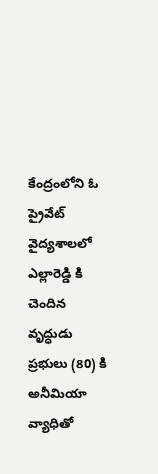కేంద్రంలోని ఓ ప్రైవేట్ వైద్యశాలలో ఎల్లారెడ్డి కి చెందిన వృద్ధుడు ప్రభులు (80) కి అనీమియా వ్యాధితో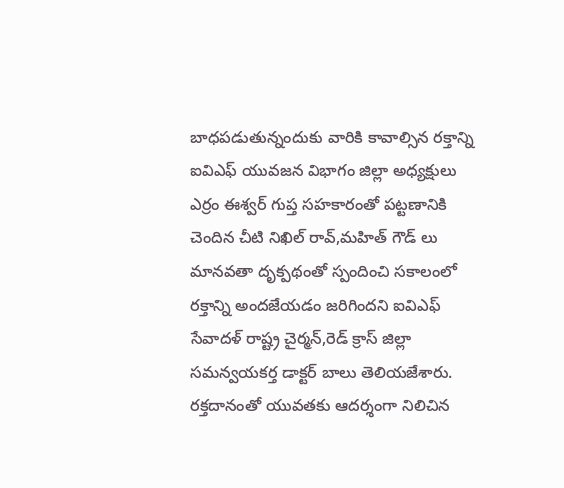బాధపడుతున్నందుకు వారికి కావాల్సిన రక్తాన్ని ఐవిఎఫ్ యువజన విభాగం జిల్లా అధ్యక్షులు ఎర్రం ఈశ్వర్ గుప్త సహకారంతో పట్టణానికి చెందిన చీటి నిఖిల్ రావ్,మహిత్ గౌడ్ లు మానవతా దృక్పథంతో స్పందించి సకాలంలో రక్తాన్ని అందజేయడం జరిగిందని ఐవిఎఫ్ సేవాదళ్ రాష్ట్ర చైర్మన్,రెడ్ క్రాస్ జిల్లా సమన్వయకర్త డాక్టర్ బాలు తెలియజేశారు. రక్తదానంతో యువతకు ఆదర్శంగా నిలిచిన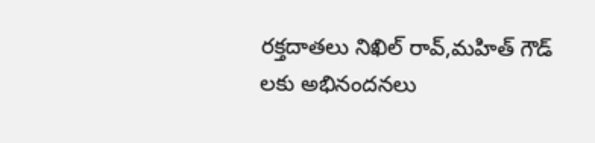రక్తదాతలు నిఖిల్ రావ్,మహిత్ గౌడ్ లకు అభినందనలు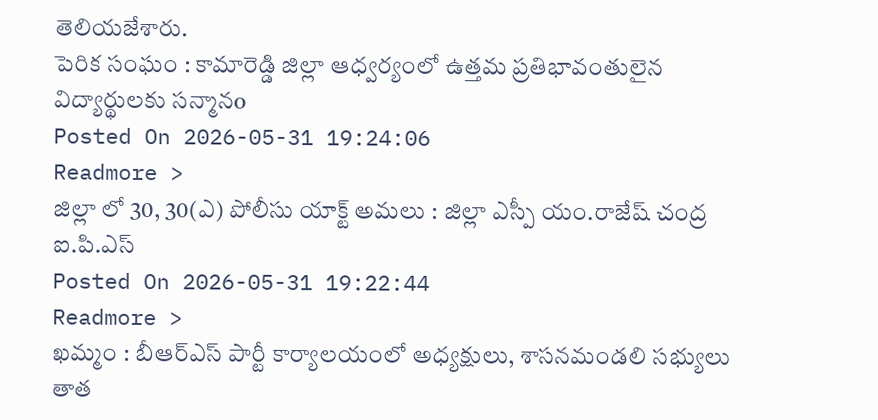తెలియజేశారు.
పెరిక సంఘం : కామారెడ్డి జిల్లా ఆధ్వర్యంలో ఉత్తమ ప్రతిభావంతులైన విద్యార్థులకు సన్మానo
Posted On 2026-05-31 19:24:06
Readmore >
జిల్లా లో 30, 30(ఎ) పోలీసు యాక్ట్ అమలు : జిల్లా ఎస్పీ యం.రాజేష్ చంద్ర ఐ.పి.ఎస్
Posted On 2026-05-31 19:22:44
Readmore >
ఖమ్మం : బీఆర్ఎస్ పార్టీ కార్యాలయంలో అధ్యక్షులు, శాసనమండలి సభ్యులు తాత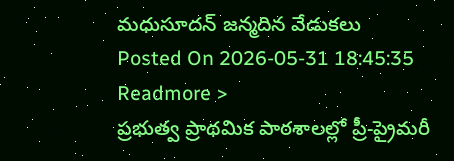మధుసూదన్ జన్మదిన వేడుకలు
Posted On 2026-05-31 18:45:35
Readmore >
ప్రభుత్వ ప్రాథమిక పాఠశాలల్లో ప్రీ-ప్రైమరీ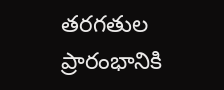తరగతుల ప్రారంభానికి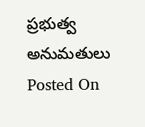ప్రభుత్వ అనుమతులు
Posted On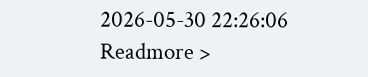2026-05-30 22:26:06
Readmore >